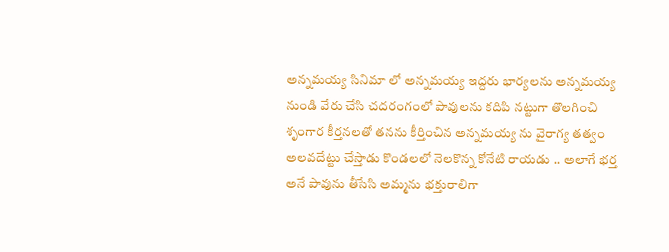అన్నమయ్య సినిమా లో అన్నమయ్య ఇద్దరు భార్యలను అన్నమయ్య నుండి వేరు చేసి చదరంగంలో పావులను కదిపి నట్టుగా తొలగించి శృంగార కీర్తనలతో తనను కీర్తించిన అన్నమయ్య ను వైరాగ్య తత్వం అలవదేట్టు చేస్తాడు కొండలలో నెలకొన్న కోనేటి రాయడు .. అలాగే భర్త అనే పావును తీసేసి అమ్మను భక్తురాలిగా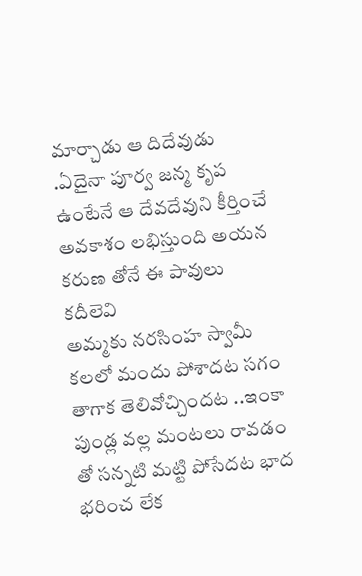మార్చాడు ఆ దిదేవుడు .ఏదైనా పూర్వ జన్మ కృప ఉంటేనే ఆ దేవదేవుని కీర్తించే అవకాశం లభిస్తుంది అయన కరుణ తోనే ఈ పావులు కదీలెవి
అమ్మకు నరసింహ స్వామీ కలలో మందు పోశాదట సగం తాగాక తెలివోచ్చిందట ..ఇంకా పుండ్ల వల్ల మంటలు రావడం తో సన్నటి మట్టి పోసేదట భాద భరించ లేక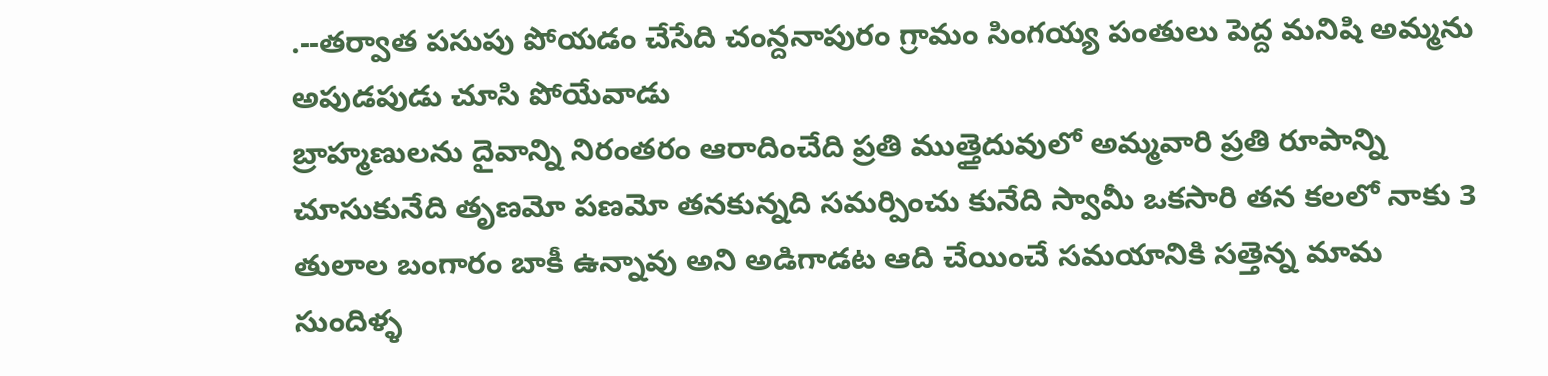.--తర్వాత పసుపు పోయడం చేసేది చంన్దనాపురం గ్రామం సింగయ్య పంతులు పెద్ద మనిషి అమ్మను అపుడపుడు చూసి పోయేవాడు
బ్రాహ్మణులను దైవాన్ని నిరంతరం ఆరాదించేది ప్రతి ముత్తైదువులో అమ్మవారి ప్రతి రూపాన్ని చూసుకునేది తృణమో పణమో తనకున్నది సమర్పించు కునేది స్వామీ ఒకసారి తన కలలో నాకు 3 తులాల బంగారం బాకీ ఉన్నావు అని అడిగాడట ఆది చేయించే సమయానికి సత్తెన్న మామ సుందిళ్ళ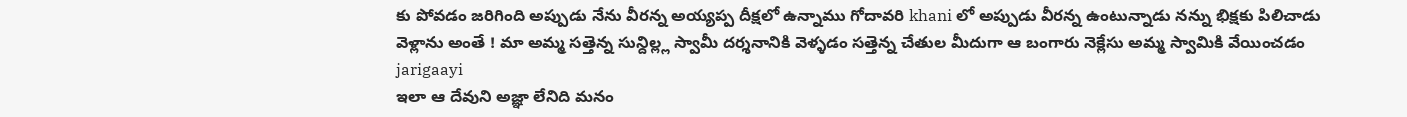కు పోవడం జరిగింది అప్పుడు నేను వీరన్న అయ్యప్ప దీక్షలో ఉన్నాము గోదావరి khani లో అప్పుడు వీరన్న ఉంటున్నాడు నన్ను భిక్షకు పిలిచాడు వెళ్లాను అంతే ! మా అమ్మ సత్తెన్న సున్దిల్ల్ల స్వామీ దర్శనానికి వెళ్ళడం సత్తెన్న చేతుల మీదుగా ఆ బంగారు నెక్లేసు అమ్మ స్వామికి వేయించడం jarigaayi
ఇలా ఆ దేవుని అజ్ఞా లేనిది మనం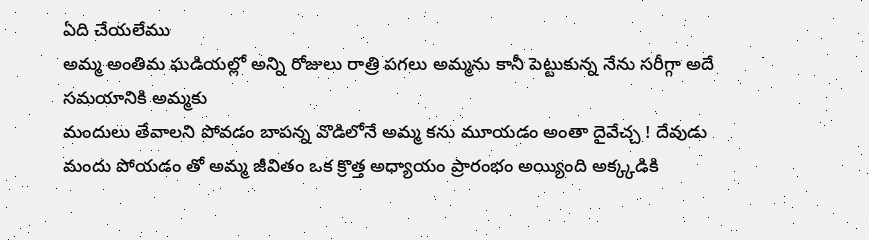ఏది చేయలేము
అమ్మ అంతిమ ఘడియల్లో అన్ని రోజులు రాత్రి పగలు అమ్మను కానీ పెట్టుకున్న నేను సరీగ్గా అదే సమయానికి అమ్మకు
మందులు తేవాలని పోవడం బాపన్న వొడిలోనే అమ్మ కను మూయడం అంతా దైవేచ్చ ! దేవుడు మందు పోయడం తో అమ్మ జీవితం ఒక క్రొత్త అధ్యాయం ప్రారంభం అయ్యింది అక్క్కడికి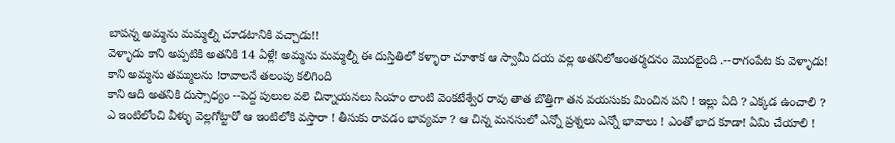బాపన్న అమ్మను మమ్మల్ని చూడటానికి వచ్చాడు!!
వెళ్ళాడు కాని అప్పటికి అతనికి 14 ఏళ్లే! అమ్మను మమ్మల్నీ ఈ దుస్తితిలో కళ్ళారా చూశాక ఆ స్వామీ దయ వల్ల అతనిలోఅంతర్మదనం మొదలైంది .--రాగంపేట కు వెళ్ళాడు! కాని అమ్మను తమ్ములను !రావాలనే తలంపు కలిగింది
కాని ఆది అతనికి దుస్సాధ్యం --పెద్ద పులుల వలె చిన్నాయనలు సింహం లాంటి వెంకటేశ్వేర రావు తాత బొత్తిగా తన వయసుకు మించిన పని ! ఇల్లు ఏది ? ఎక్కడ ఉంచాలి ? ఎ ఇంటిలోంచి వీళ్ళు వెల్లగోట్టారో ఆ ఇంటిలోకి వస్తారా ! తీసుకు రావడం భావ్యమా ? ఆ చిన్న మనసులో ఎన్నో ప్రశ్నలు ఎన్నో భావాలు ! ఎంతో భాద కూడా! ఏమి చేయాలి !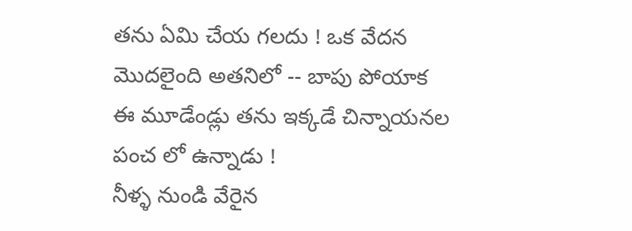తను ఏమి చేయ గలదు ! ఒక వేదన మొదలైంది అతనిలో -- బాపు పోయాక ఈ మూడేండ్లు తను ఇక్కడే చిన్నాయనల పంచ లో ఉన్నాడు !
నీళ్ళ నుండి వేరైన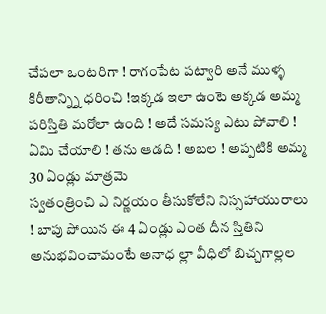చేపలా ఒంటరిగా ! రాగంపేట పట్వారి అనే ముళ్ళ కిరీతాన్న్ని ధరించి !ఇక్కడ ఇలా ఉంటె అక్కడ అమ్మ పరిస్తితి మరోలా ఉంది ! అదే సమస్య ఎటు పోవాలి ! ఏమి చేయాలి ! తను ఆడది ! అబల ! అప్పటికి అమ్మ 30 ఏండ్లు మాత్రమె
స్వతంత్రించి ఎ నిర్ణయం తీసుకోలేని నిస్సహాయురాలు ! బాపు పోయిన ఈ 4 ఏండ్లు ఎంత దీన స్తితిని అనుభవించామంటే అనాధ ల్లా వీధిలో బిచ్చగాల్లల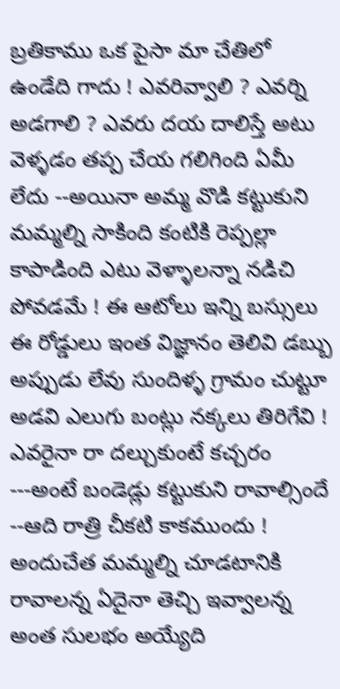బ్రతికాము ఒక పైసా మా చేతిలో ఉండేది గాదు ! ఎవరివ్వాలి ? ఎవర్ని అడగాలి ? ఎవరు దయ దాలిస్తే అటు వెళ్ళడం తప్ప చేయ గలిగింది ఏమీ లేదు --అయినా అమ్మ వొడి కట్టుకుని మమ్మల్ని సాకింది కంటికి రెప్పల్లా కాపాడింది ఎటు వెళ్ళాలన్నా నడిచి పోవడమే ! ఈ ఆటోలు ఇన్ని బస్సులు ఈ రోడ్డులు ఇంత విజ్ఞానం తెలివి డబ్బు అప్పుడు లేవు సుందిళ్ళ గ్రామం చుట్టూ అడవి ఎలుగు బంట్లు నక్కలు తిరిగేవి ! ఎవరైనా రా దల్చుకుంటే కచ్చరం ---అంటే బండెడ్లు కట్టుకుని రావాల్సిందే --ఆది రాత్రి చీకటి కాకముందు ! అందుచేత మమ్మల్ని చూడటానికి రావాలన్న ఏదైనా తెచ్చి ఇవ్వాలన్న అంత సులభం అయ్యేది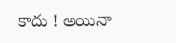కాదు ! అయినా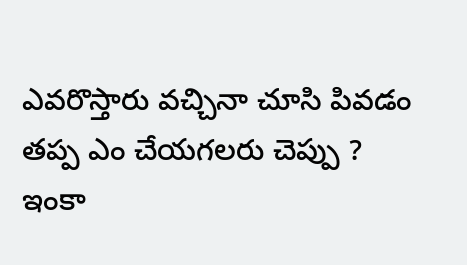ఎవరొస్తారు వచ్చినా చూసి పివడం తప్ప ఎం చేయగలరు చెప్పు ?
ఇంకా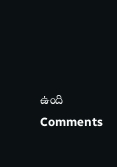ఉంది
Comments